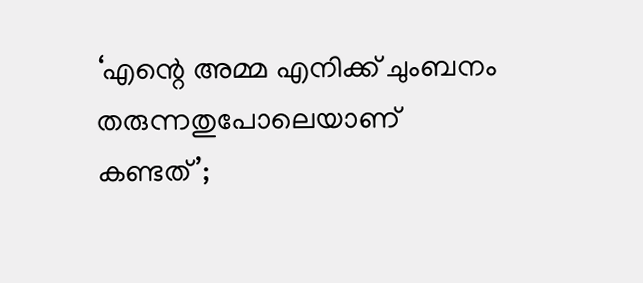‘എന്റെ അമ്മ എനിക്ക് ചുംബനം തരുന്നതുപോലെയാണ് കണ്ടത്’;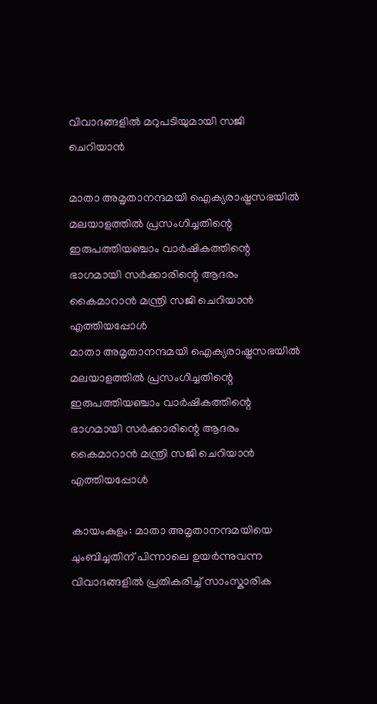വിവാദങ്ങളിൽ മറുപടിയുമായി സജി ചെറിയാൻ

മാതാ അമൃതാനന്ദമയി ഐക്യരാഷ്ട്രസഭയിൽ മലയാളത്തിൽ പ്രസംഗിച്ചതിന്റെ ഇരുപത്തിയഞ്ചാം വാർഷികത്തിന്റെ ഭാഗമായി സർക്കാരിന്റെ ആദരം കൈമാറാൻ മന്ത്രി സജി ചെറിയാൻ എത്തിയപ്പോൾ
മാതാ അമൃതാനന്ദമയി ഐക്യരാഷ്ട്രസഭയിൽ മലയാളത്തിൽ പ്രസംഗിച്ചതിന്റെ ഇരുപത്തിയഞ്ചാം വാർഷികത്തിന്റെ ഭാഗമായി സർക്കാരിന്റെ ആദരം കൈമാറാൻ മന്ത്രി സജി ചെറിയാൻ എത്തിയപ്പോൾ

കായംകുളം: മാതാ അമൃതാനന്ദമയിയെ ചുംബിച്ചതിന് പിന്നാലെ ഉയർന്നുവന്ന വിവാദങ്ങളിൽ പ്രതികരിച്ച് സാംസ്കാരിക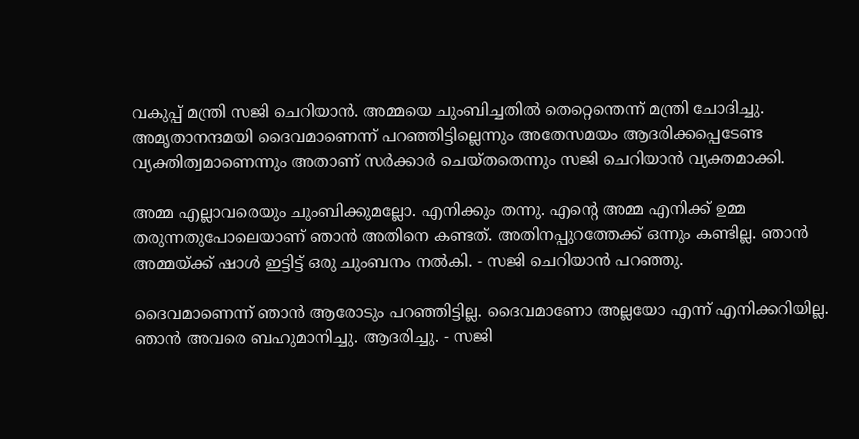വകുപ്പ് മന്ത്രി സജി ചെറിയാൻ. അമ്മയെ ചുംബിച്ചതിൽ തെറ്റെന്തെന്ന് മന്ത്രി ചോദിച്ചു. അമൃതാനന്ദമയി ദൈവമാണെന്ന് പറഞ്ഞിട്ടില്ലെന്നും അതേസമയം ആദരിക്കപ്പെടേണ്ട വ്യക്തിത്വമാണെന്നും അതാണ് സർക്കാർ ചെയ്തതെന്നും സജി ചെറിയാൻ വ്യക്തമാക്കി.

അമ്മ എല്ലാവരെയും ചുംബിക്കുമല്ലോ. എനിക്കും തന്നു. എന്റെ അമ്മ എനിക്ക് ഉമ്മ തരുന്നതുപോലെയാണ് ഞാൻ അതിനെ കണ്ടത്. അതിനപ്പുറത്തേക്ക് ഒന്നും കണ്ടില്ല. ഞാൻ അമ്മയ്ക്ക് ഷാൾ ഇട്ടിട്ട് ഒരു ചുംബനം നൽകി. - സജി ചെറിയാൻ പറഞ്ഞു.

ദൈവമാണെന്ന് ഞാൻ ആരോടും പറഞ്ഞിട്ടില്ല. ദൈവമാണോ അല്ലയോ എന്ന് എനിക്കറിയില്ല. ഞാൻ അവരെ ബഹുമാനിച്ചു. ആദരിച്ചു. - സജി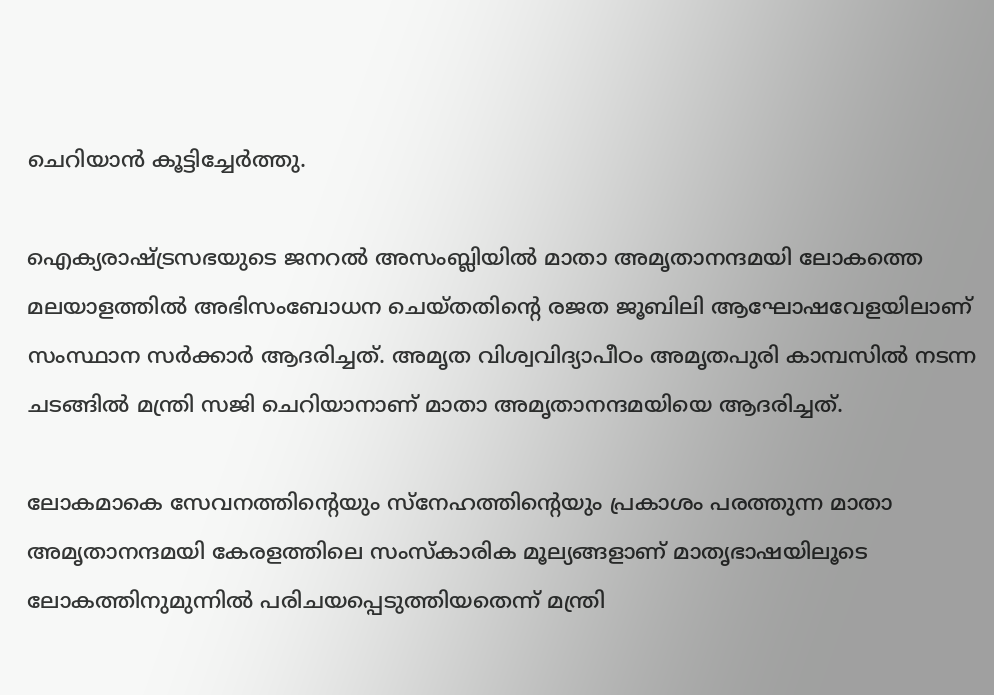ചെറിയാൻ കൂട്ടിച്ചേർത്തു.

ഐക്യരാഷ്ട്രസഭയുടെ ജനറൽ അസംബ്ലിയിൽ മാതാ അമൃതാനന്ദമയി ലോകത്തെ മലയാളത്തിൽ അഭിസംബോധന ചെയ്തതിന്റെ രജത ജൂബിലി ആഘോഷവേളയിലാണ് സംസ്ഥാന സർക്കാർ ആദരിച്ചത്. അമൃത വിശ്വവിദ്യാപീഠം അമൃതപുരി കാമ്പസിൽ നടന്ന ചടങ്ങിൽ മന്ത്രി സജി ചെറിയാനാണ് മാതാ അമൃതാനന്ദമയിയെ ആദരിച്ചത്.

ലോകമാകെ സേവനത്തിന്റെയും സ്നേഹത്തിന്റെയും പ്രകാശം പരത്തുന്ന മാതാ അമൃതാനന്ദമയി കേരളത്തിലെ സംസ്കാരിക മൂല്യങ്ങളാണ് മാതൃഭാഷയിലൂടെ ലോകത്തിനുമുന്നിൽ പരിചയപ്പെടുത്തിയതെന്ന് മന്ത്രി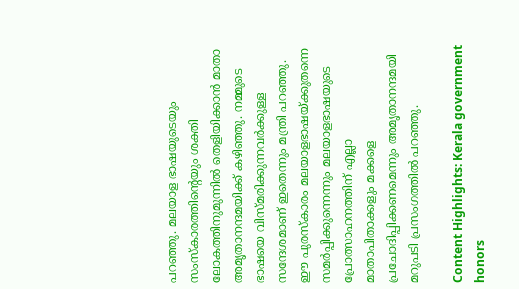പറഞ്ഞു. മലയാള ഭാഷയുടെയും സംസ്കാരത്തിന്റെയും ശക്തി ലോകത്തിനുമുന്നിൽ തെളിയിക്കാൻ മാതാ അമൃതാനന്ദമയിക്ക്‌ കഴിഞ്ഞു. നമ്മുടെ ഭാഷയെ വിസ്മരിക്കുന്നവർക്കുള്ള സന്ദേശമാണ് ഇതെന്നും മന്ത്രി പറഞ്ഞു. ഈ പുരസ്കാരം മലയാളഭാഷയ്ക്കുതന്നെ സമർപ്പിക്കുന്നെന്നും മലയാളഭാഷയുടെ പ്രോത്സാഹനത്തിന് എല്ലാ മാതാപിതാക്കളും മക്കളെ പ്രചോദിപ്പിക്കണമെന്നും അമൃതാനന്ദമയി മറുപടി പ്രസംഗത്തിൽ പറഞ്ഞു.

Content Highlights: Kerala government honors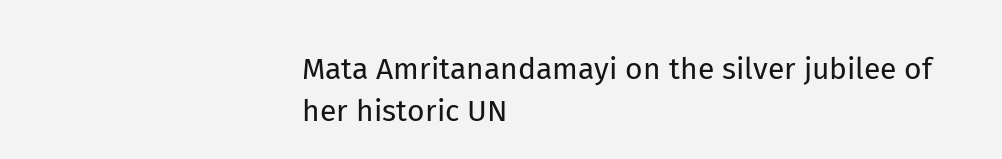Mata Amritanandamayi on the silver jubilee of her historic UN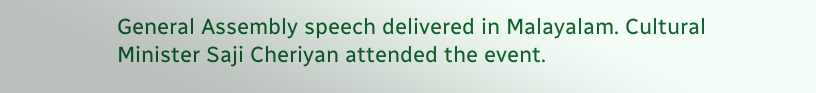General Assembly speech delivered in Malayalam. Cultural Minister Saji Cheriyan attended the event.